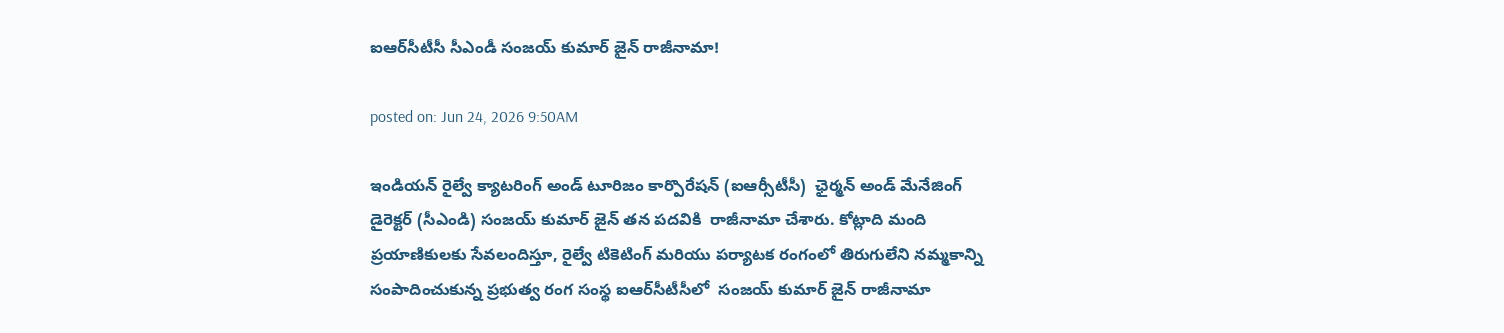ఐఆర్‌సీటీసీ సీఎండీ సంజయ్ కుమార్ జైన్ రాజీనామా!

posted on: Jun 24, 2026 9:50AM

ఇండియన్ రైల్వే క్యాటరింగ్ అండ్ టూరిజం కార్పొరేషన్ (ఐఆర్సీటీసీ)  ఛైర్మన్ అండ్ మేనేజింగ్ డైరెక్టర్ (సీఎండి) సంజయ్ కుమార్ జైన్ తన పదవికి  రాజీనామా చేశారు. కోట్లాది మంది ప్రయాణికులకు సేవలందిస్తూ, రైల్వే టికెటింగ్ మరియు పర్యాటక రంగంలో తిరుగులేని నమ్మకాన్ని సంపాదించుకున్న ప్రభుత్వ రంగ సంస్థ ఐఆర్‌సీటీసీలో  సంజయ్ కుమార్ జైన్ రాజీనామా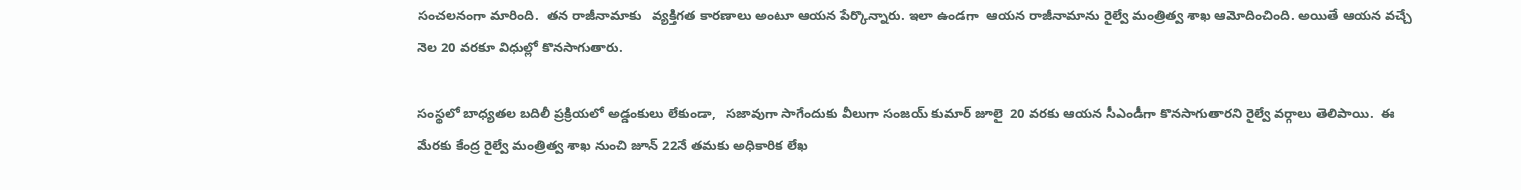సంచలనంగా మారింది.  తన రాజీనామాకు   వ్యక్తిగత కారణాలు అంటూ ఆయన పేర్కొన్నారు. ఇలా ఉండగా  ఆయన రాజీనామాను రైల్వే మంత్రిత్వ శాఖ ఆమోదించింది. అయితే ఆయన వచ్చే నెల 20 వరకూ విధుల్లో కొనసాగుతారు.

సంస్థలో బాధ్యతల బదిలీ ప్రక్రియలో అడ్డంకులు లేకుండా,   సజావుగా సాగేందుకు వీలుగా సంజయ్ కుమార్ జూలై  20 వరకు ఆయన సీఎండీగా కొనసాగుతారని రైల్వే వర్గాలు తెలిపాయి.  ఈ మేరకు కేంద్ర రైల్వే మంత్రిత్వ శాఖ నుంచి జూన్ 22నే తమకు అధికారిక లేఖ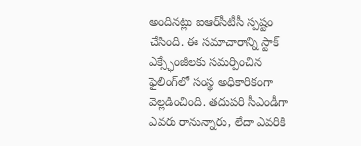అందినట్లు ఐఆర్‌సీటీసీ స్పష్టం చేసింది. ఈ సమాచారాన్ని స్టాక్ ఎక్స్ఛేంజీలకు సమర్పించిన ఫైలింగ్‌లో సంస్థ అధికారికంగా వెల్లడించింది. తదుపరి సీఎండీగా ఎవరు రానున్నారు, లేదా ఎవరికి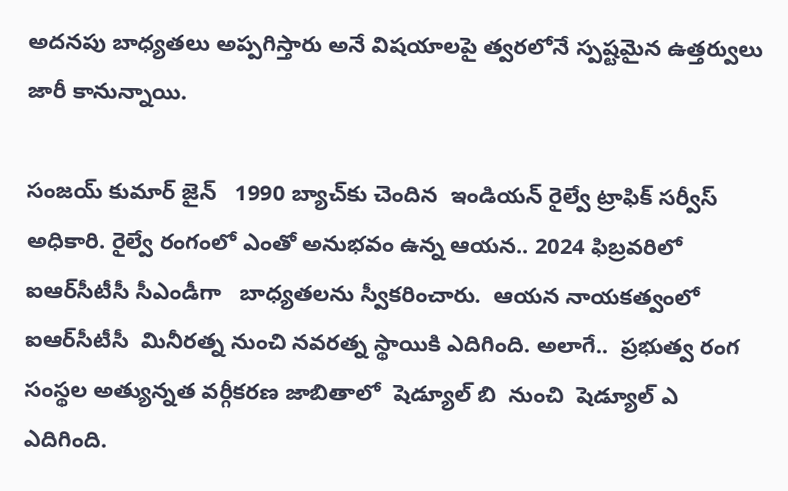అదనపు బాధ్యతలు అప్పగిస్తారు అనే విషయాలపై త్వరలోనే స్పష్టమైన ఉత్తర్వులు జారీ కానున్నాయి.

సంజయ్ కుమార్ జైన్   1990 బ్యాచ్‌కు చెందిన  ఇండియన్ రైల్వే ట్రాఫిక్ సర్వీస్  అధికారి. రైల్వే రంగంలో ఎంతో అనుభవం ఉన్న ఆయన.. 2024 ఫిబ్రవరిలో ఐఆర్‌సీటీసీ సీఎండీగా   బాధ్యతలను స్వీకరించారు.  ఆయన నాయకత్వంలో ఐఆర్‌సీటీసీ  మినీరత్న నుంచి నవరత్న స్థాయికి ఎదిగింది. అలాగే..  ప్రభుత్వ రంగ సంస్థల అత్యున్నత వర్గీకరణ జాబితాలో  షెడ్యూల్ బి  నుంచి  షెడ్యూల్ ఎ  ఎదిగింది.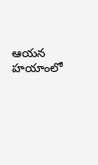ఆయన హయాంలో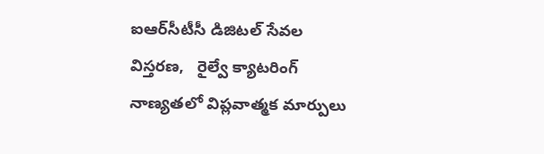ఐఆర్‌సీటీసీ డిజిటల్ సేవల విస్తరణ,   రైల్వే క్యాటరింగ్ నాణ్యతలో విప్లవాత్మక మార్పులు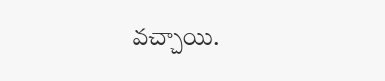వచ్చాయి.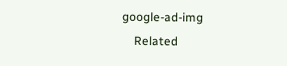google-ad-img
    Related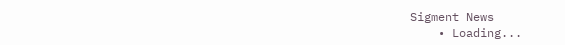Sigment News
    • Loading...